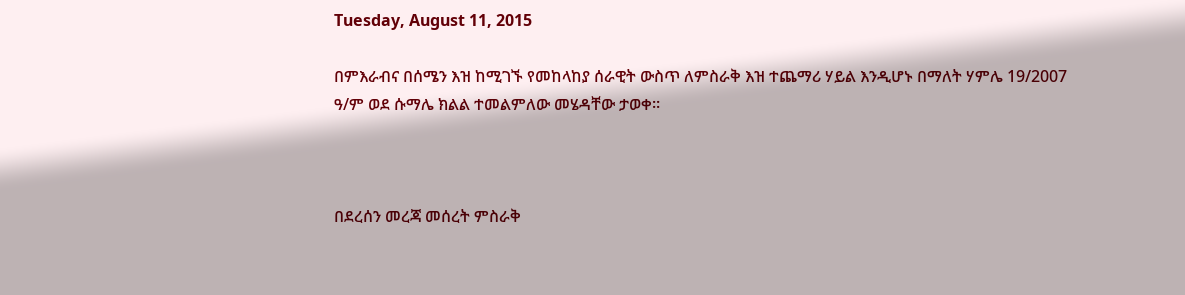Tuesday, August 11, 2015

በምእራብና በሰሜን እዝ ከሚገኙ የመከላከያ ሰራዊት ውስጥ ለምስራቅ እዝ ተጨማሪ ሃይል እንዲሆኑ በማለት ሃምሌ 19/2007 ዓ/ም ወደ ሱማሌ ክልል ተመልምለው መሄዳቸው ታወቀ።



በደረሰን መረጃ መሰረት ምስራቅ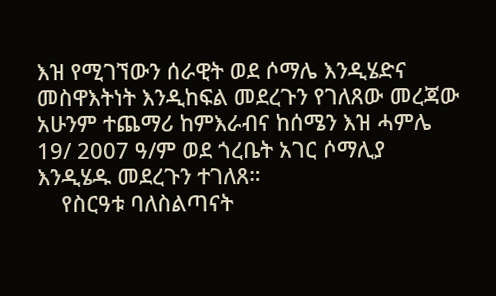እዝ የሚገኘውን ሰራዊት ወደ ሶማሌ እንዲሄድና መስዋእትነት እንዲከፍል መደረጉን የገለጸው መረጃው አሁንም ተጨማሪ ከምእራብና ከሰሜን እዝ ሓምሌ 19/ 2007 ዓ/ም ወደ ጎረቤት አገር ሶማሊያ  እንዲሄዱ መደረጉን ተገለጸ።
    የስርዓቱ ባለስልጣናት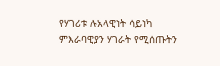የሃገሪቱ ሉአላዊነት ሳይነካ ምእራባዊያን ሃገራት የሚሰጡትን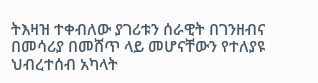ትእዛዝ ተቀብለው ያገሪቱን ሰራዊት በገንዘብና በመሳሪያ በመሸጥ ላይ መሆናቸውን የተለያዩ ህብረተሰብ አካላት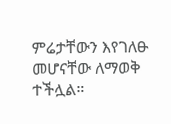ምሬታቸውን እየገለፁ መሆናቸው ለማወቅ ተችሏል።